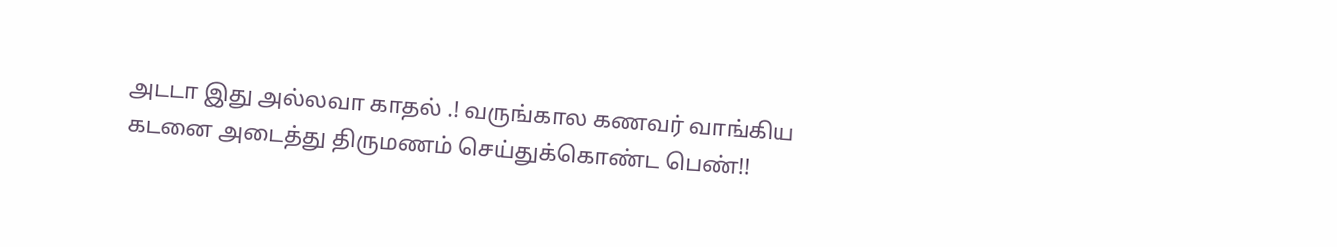அடடா இது அல்லவா காதல் .! வருங்கால கணவர் வாங்கிய கடனை அடைத்து திருமணம் செய்துக்கொண்ட பெண்!!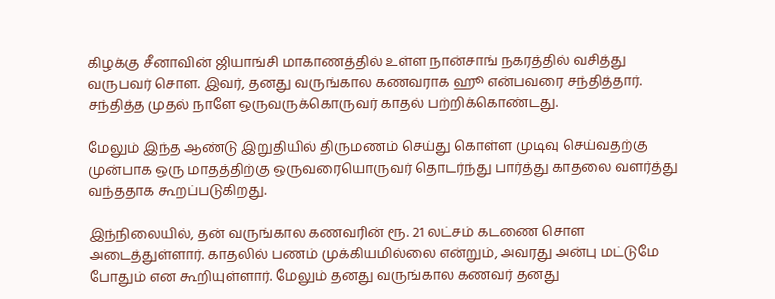கிழக்கு சீனாவின் ஜியாங்சி மாகாணத்தில் உள்ள நான்சாங் நகரத்தில் வசித்து வருபவர் சொள. இவர், தனது வருங்கால கணவராக ஹூ என்பவரை சந்தித்தார். சந்தித்த முதல் நாளே ஒருவருக்கொருவர் காதல் பற்றிக்கொண்டது.

மேலும் இந்த ஆண்டு இறுதியில் திருமணம் செய்து கொள்ள முடிவு செய்வதற்கு முன்பாக ஒரு மாதத்திற்கு ஒருவரையொருவர் தொடர்ந்து பார்த்து காதலை வளர்த்து வந்ததாக கூறப்படுகிறது.

இந்நிலையில், தன் வருங்கால கணவரின் ரூ. 21 லட்சம் கடணை சொள அடைத்துள்ளார். காதலில் பணம் முக்கியமில்லை என்றும், அவரது அன்பு மட்டுமே போதும் என கூறியுள்ளார். மேலும் தனது வருங்கால கணவர் தனது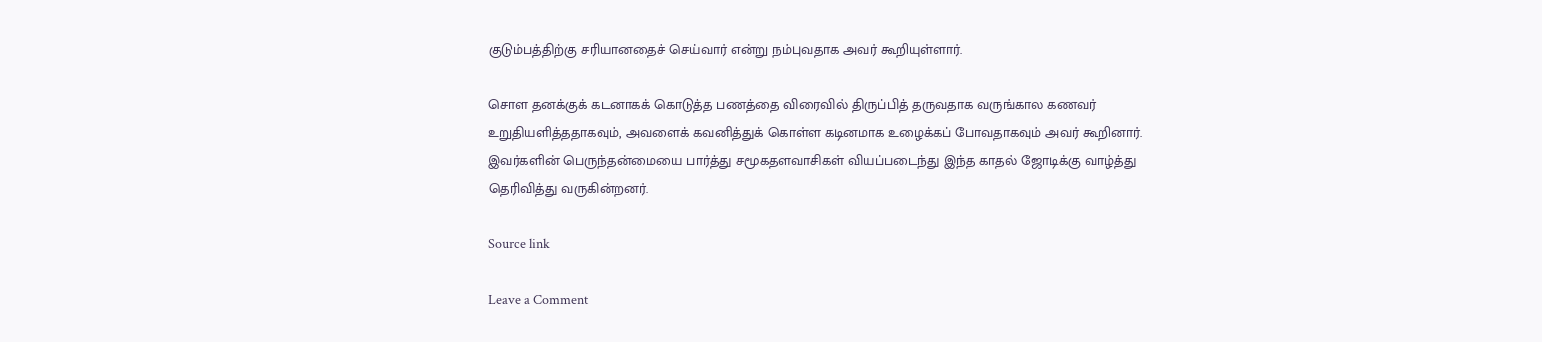குடும்பத்திற்கு சரியானதைச் செய்வார் என்று நம்புவதாக அவர் கூறியுள்ளார்.

சொள தனக்குக் கடனாகக் கொடுத்த பணத்தை விரைவில் திருப்பித் தருவதாக வருங்கால கணவர் உறுதியளித்ததாகவும், அவளைக் கவனித்துக் கொள்ள கடினமாக உழைக்கப் போவதாகவும் அவர் கூறினார். இவர்களின் பெருந்தன்மையை பார்த்து சமூகதளவாசிகள் வியப்படைந்து இந்த காதல் ஜோடிக்கு வாழ்த்து தெரிவித்து வருகின்றனர்.

Source link

Leave a Comment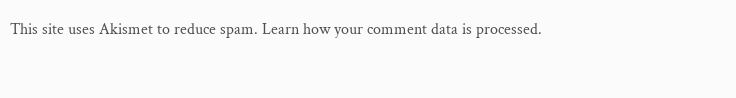This site uses Akismet to reduce spam. Learn how your comment data is processed.